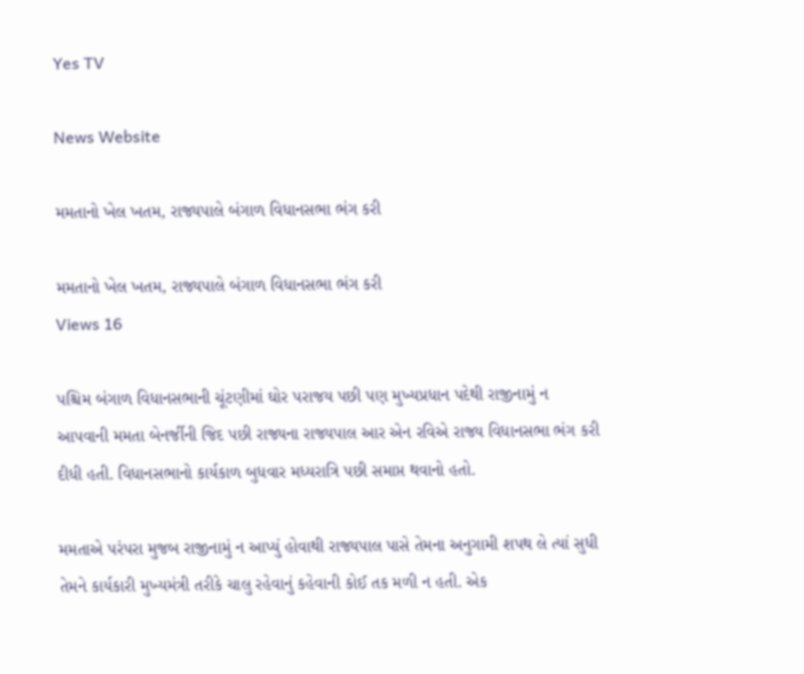Yes TV

News Website

મમતાનો ખેલ ખતમ, રાજ્યપાલે બંગાળ વિધાનસભા ભંગ કરી

મમતાનો ખેલ ખતમ, રાજ્યપાલે બંગાળ વિધાનસભા ભંગ કરી
Views 16

પશ્ચિમ બંગાળ વિધાનસભાની ચૂંટણીમાં ઘોર પરાજય પછી પણ મુખ્યપ્રધાન પદેથી રાજીનામું ન આપવાની મમતા બેનર્જીની જિદ પછી રાજ્યના રાજ્યપાલ આર એન રવિએ રાજ્ય વિધાનસભા ભંગ કરી દીધી હતી. વિધાનસભાનો કાર્યકાળ બુધવાર મધ્યરાત્રિ પછી સમાપ્ત થવાનો હતો.

મમતાએ પરંપરા મુજબ રાજીનામું ન આપ્યું હોવાથી રાજ્યપાલ પાસે તેમના અનુગામી શપથ લે ત્યાં સુધી તેમને કાર્યકારી મુખ્યમંત્રી તરીકે ચાલુ રહેવાનું કહેવાની કોઈ તક મળી ન હતી. એક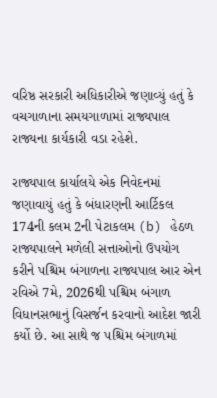વરિષ્ઠ સરકારી અધિકારીએ જણાવ્યું હતું કે વચગાળાના સમયગાળામાં રાજ્યપાલ રાજ્યના કાર્યકારી વડા રહેશે.

રાજ્યપાલ કાર્યાલયે એક નિવેદનમાં જણાવાયું હતું કે બંધારણની આર્ટિકલ 174ની કલમ 2ની પેટાકલમ (b) હેઠળ રાજ્યપાલને મળેલી સત્તાઓનો ઉપયોગ કરીને પશ્ચિમ બંગાળના રાજ્યપાલ આર એન રવિએ 7મે, 2026થી પશ્ચિમ બંગાળ વિધાનસભાનું વિસર્જન કરવાનો આદેશ જારી કર્યો છે. આ સાથે જ પશ્ચિમ બંગાળમાં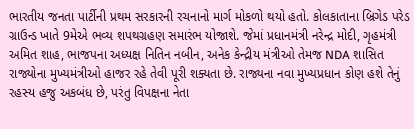ભારતીય જનતા પાર્ટીની પ્રથમ સરકારની રચનાનો માર્ગ મોકળો થયો હતો. કોલકાતાના બ્રિગેડ પરેડ ગ્રાઉન્ડ ખાતે 9મેએ ભવ્ય શપથગ્રહણ સમારંભ યોજાશે. જેમાં પ્રધાનમંત્રી નરેન્દ્ર મોદી, ગૃહમંત્રી અમિત શાહ, ભાજપના અધ્યક્ષ નિતિન નબીન, અનેક કેન્દ્રીય મંત્રીઓ તેમજ NDA શાસિત રાજ્યોના મુખ્યમંત્રીઓ હાજર રહે તેવી પૂરી શક્યતા છે. રાજ્યના નવા મુખ્યપ્રધાન કોણ હશે તેનું રહસ્ય હજુ અકબંધ છે, પરંતુ વિપક્ષના નેતા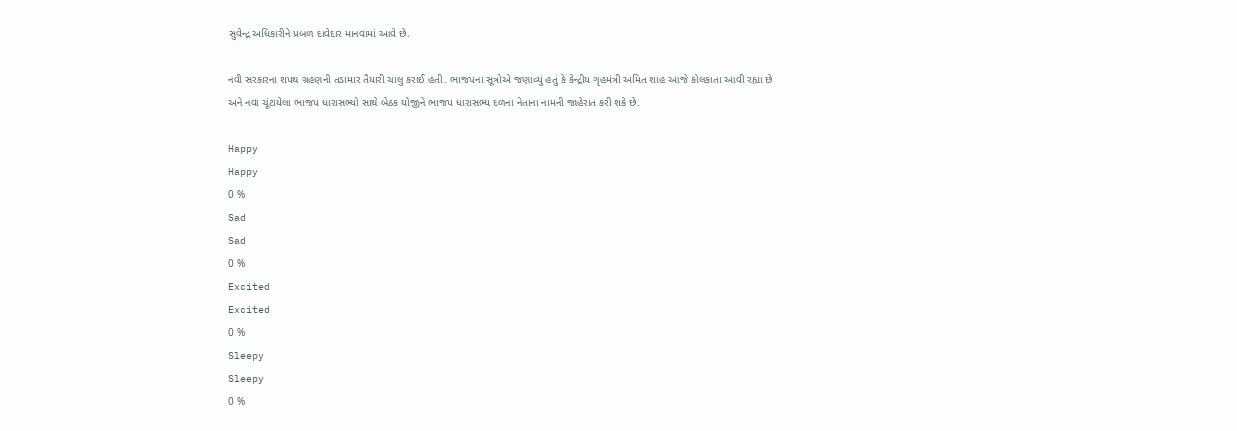સુવેન્દ્ર અધિકારીને પ્રબળ દાવેદાર માનવામાં આવે છે.

નવી સરકારના શપથ ગ્રહણની તડામાર તૈયારી ચાલુ કરાઈ હતી. ભાજપના સૂત્રોએ જણાવ્યું હતું કે કેન્દ્રીય ગૃહમંત્રી અમિત શાહ આજે કોલકાતા આવી રહ્યા છે અને નવા ચૂંટાયેલા ભાજપ ધારાસભ્યો સાથે બેઠક યોજીને ભાજપ ધારાસભ્ય દળના નેતાના નામની જાહેરાત કરી શકે છે.

Happy
Happy
0 %
Sad
Sad
0 %
Excited
Excited
0 %
Sleepy
Sleepy
0 %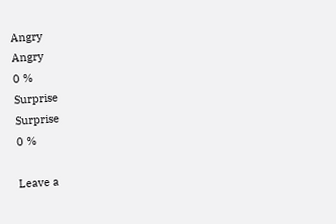Angry
Angry
0 %
Surprise
Surprise
0 %

Leave a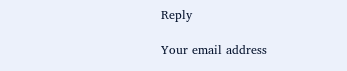Reply

Your email address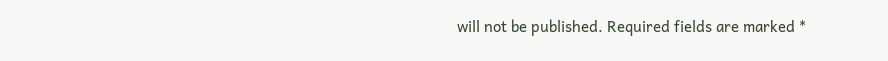will not be published. Required fields are marked *